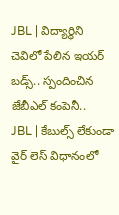JBL | విద్యార్థిని చెవిలో పేలిన ఇయర్ బడ్స్.. స్పందించిన జేబీఎల్ కంపెనీ..
JBL | కేబుల్స్ లేకుండా వైర్ లెస్ విధానంలో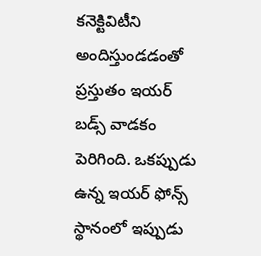కనెక్టివిటీని అందిస్తుండడంతో ప్రస్తుతం ఇయర్ బడ్స్ వాడకం పెరిగింది. ఒకప్పుడు ఉన్న ఇయర్ ఫోన్స్ స్థానంలో ఇప్పుడు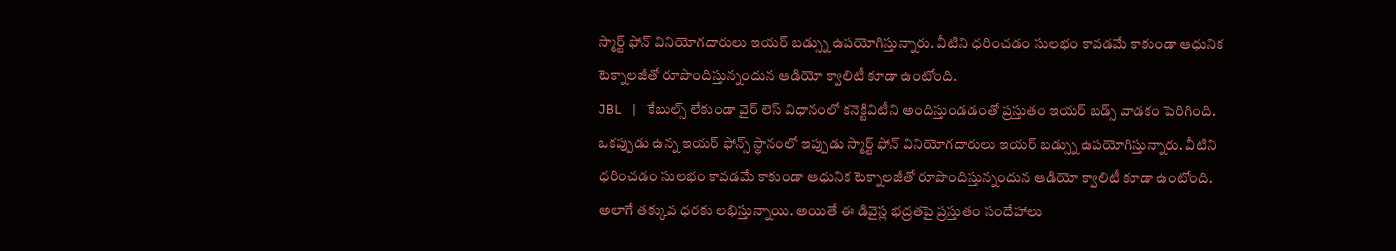స్మార్ట్ ఫోన్ వినియోగదారులు ఇయర్ బడ్స్ను ఉపయోగిస్తున్నారు. వీటిని ధరించడం సులభం కావడమే కాకుండా ఆధునిక టెక్నాలజీతో రూపొందిస్తున్నందున ఆడియో క్వాలిటీ కూడా ఉంటోంది.
JBL | కేబుల్స్ లేకుండా వైర్ లెస్ విధానంలో కనెక్టివిటీని అందిస్తుండడంతో ప్రస్తుతం ఇయర్ బడ్స్ వాడకం పెరిగింది. ఒకప్పుడు ఉన్న ఇయర్ ఫోన్స్ స్థానంలో ఇప్పుడు స్మార్ట్ ఫోన్ వినియోగదారులు ఇయర్ బడ్స్ను ఉపయోగిస్తున్నారు. వీటిని ధరించడం సులభం కావడమే కాకుండా ఆధునిక టెక్నాలజీతో రూపొందిస్తున్నందున ఆడియో క్వాలిటీ కూడా ఉంటోంది. అలాగే తక్కువ ధరకు లభిస్తున్నాయి. అయితే ఈ డివైస్ల భద్రతపై ప్రస్తుతం సందేహాలు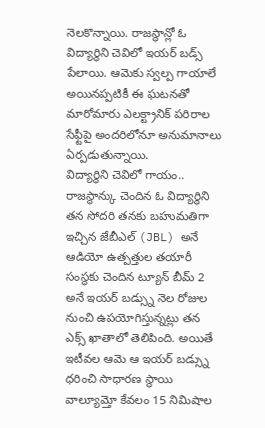నెలకొన్నాయి. రాజస్థాన్లో ఓ విద్యార్థిని చెవిలో ఇయర్ బడ్స్ పేలాయి. ఆమెకు స్వల్ప గాయాలే అయినప్పటికీ ఈ ఘటనతో మారోమారు ఎలక్ట్రానిక్ పరిరాల సేఫ్టీపై అందరిలోనూ అనుమానాలు ఏర్పడుతున్నాయి.
విద్యార్థిని చెవిలో గాయం..
రాజస్థాన్కు చెందిన ఓ విద్యార్థిని తన సోదరి తనకు బహుమతిగా ఇచ్చిన జేబీఎల్ (JBL) అనే ఆడియో ఉత్పత్తుల తయారీ సంస్థకు చెందిన ట్యూన్ బీమ్ 2 అనే ఇయర్ బడ్స్ను నెల రోజుల నుంచి ఉపయోగిస్తున్నట్లు తన ఎక్స్ ఖాతాలో తెలిపింది. అయితే ఇటీవల ఆమె ఆ ఇయర్ బడ్స్ను ధరించి సాధారణ స్థాయి వాల్యూమ్తో కేవలం 15 నిమిషాల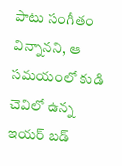పాటు సంగీతం విన్నానని, ఆ సమయంలో కుడి చెవిలో ఉన్న ఇయర్ బడ్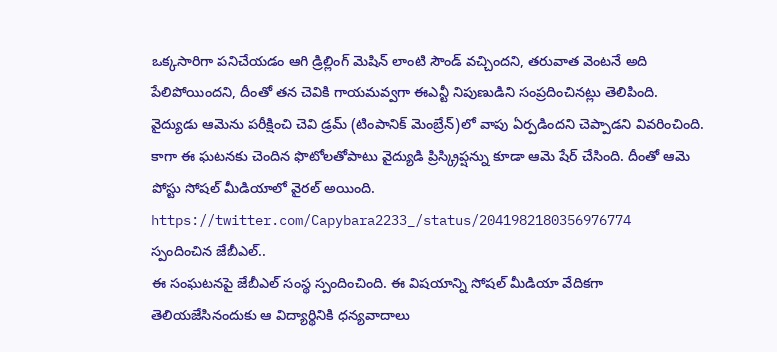ఒక్కసారిగా పనిచేయడం ఆగి డ్రిల్లింగ్ మెషిన్ లాంటి సౌండ్ వచ్చిందని, తరువాత వెంటనే అది పేలిపోయిందని, దీంతో తన చెవికి గాయమవ్వగా ఈఎన్టీ నిపుణుడిని సంప్రదించినట్లు తెలిపింది. వైద్యుడు ఆమెను పరీక్షించి చెవి డ్రమ్ (టింపానిక్ మెంబ్రేన్)లో వాపు ఏర్పడిందని చెప్పాడని వివరించింది. కాగా ఈ ఘటనకు చెందిన ఫొటోలతోపాటు వైద్యుడి ప్రిస్క్రిప్షన్ను కూడా ఆమె షేర్ చేసింది. దీంతో ఆమె పోస్టు సోషల్ మీడియాలో వైరల్ అయింది.
https://twitter.com/Capybara2233_/status/2041982180356976774
స్పందించిన జేబీఎల్..
ఈ సంఘటనపై జేబీఎల్ సంస్థ స్పందించింది. ఈ విషయాన్ని సోషల్ మీడియా వేదికగా తెలియజేసినందుకు ఆ విద్యార్థినికి ధన్యవాదాలు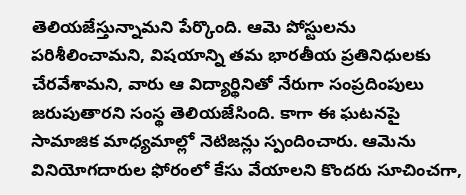తెలియజేస్తున్నామని పేర్కొంది. ఆమె పోస్టులను పరిశీలించామని, విషయాన్ని తమ భారతీయ ప్రతినిధులకు చేరవేశామని, వారు ఆ విద్యార్థినితో నేరుగా సంప్రదింపులు జరుపుతారని సంస్థ తెలియజేసింది. కాగా ఈ ఘటనపై సామాజిక మాధ్యమాల్లో నెటిజన్లు స్పందించారు. ఆమెను వినియోగదారుల ఫోరంలో కేసు వేయాలని కొందరు సూచించగా,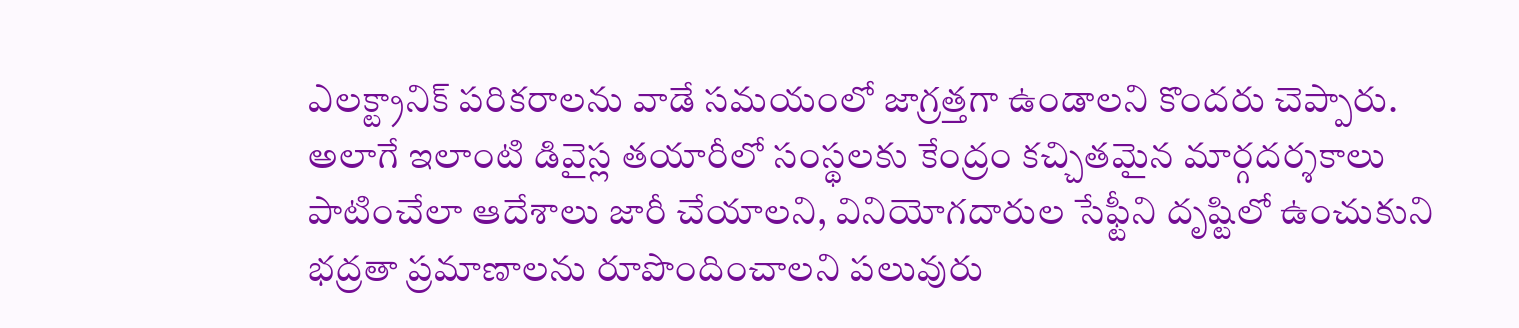ఎలక్ట్రానిక్ పరికరాలను వాడే సమయంలో జాగ్రత్తగా ఉండాలని కొందరు చెప్పారు. అలాగే ఇలాంటి డివైస్ల తయారీలో సంస్థలకు కేంద్రం కచ్చితమైన మార్గదర్శకాలు పాటించేలా ఆదేశాలు జారీ చేయాలని, వినియోగదారుల సేఫ్టీని దృష్టిలో ఉంచుకుని భద్రతా ప్రమాణాలను రూపొందించాలని పలువురు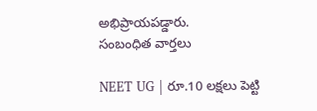అభిప్రాయపడ్డారు.
సంబంధిత వార్తలు

NEET UG | రూ.10 లక్షలు పెట్టి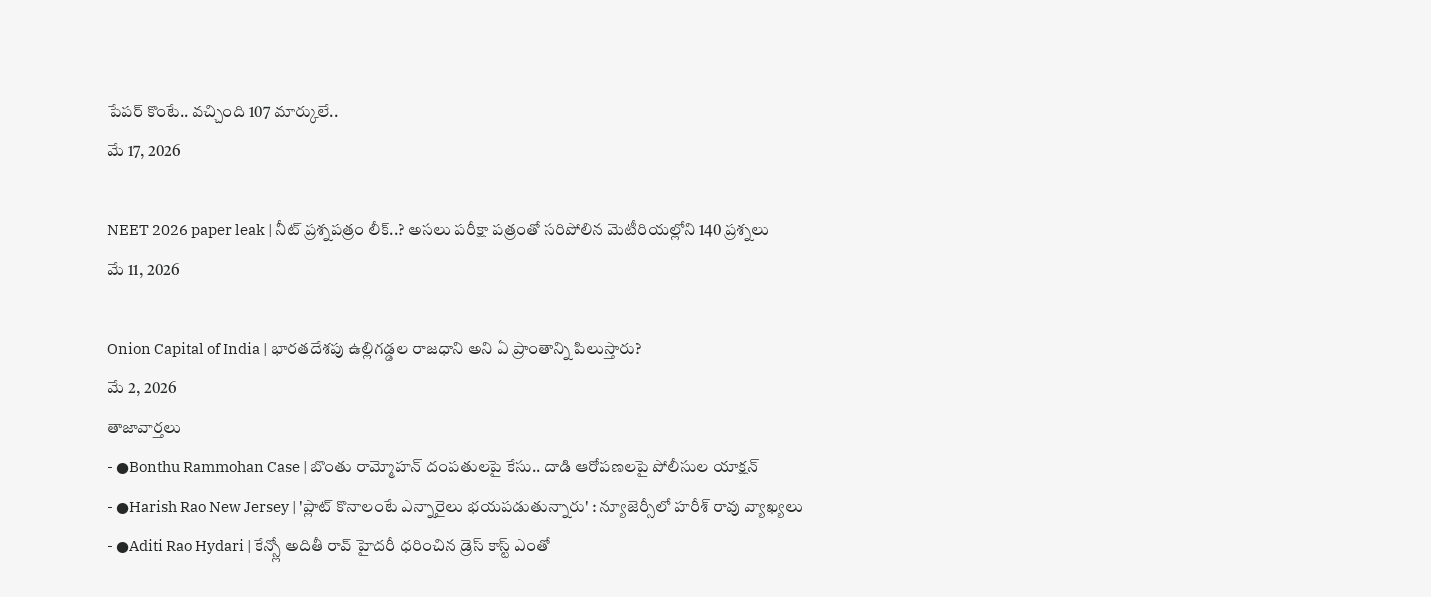పేపర్ కొంటే.. వచ్చింది 107 మార్కులే..
మే 17, 2026

NEET 2026 paper leak | నీట్ ప్రశ్నపత్రం లీక్..? అసలు పరీక్షా పత్రంతో సరిపోలిన మెటీరియల్లోని 140 ప్రశ్నలు
మే 11, 2026

Onion Capital of India | భారతదేశపు ఉల్లిగడ్డల రాజధాని అని ఏ ప్రాంతాన్ని పిలుస్తారు?
మే 2, 2026
తాజావార్తలు
- ●Bonthu Rammohan Case | బొంతు రామ్మోహన్ దంపతులపై కేసు.. దాడి ఆరోపణలపై పోలీసుల యాక్షన్
- ●Harish Rao New Jersey | 'ప్లాట్ కొనాలంటే ఎన్నారైలు భయపడుతున్నారు' : న్యూజెర్సీలో హరీశ్ రావు వ్యాఖ్యలు
- ●Aditi Rao Hydari | కేన్స్లో అదితీ రావ్ హైదరీ ధరించిన డ్రెస్ కాస్ట్ ఎంతో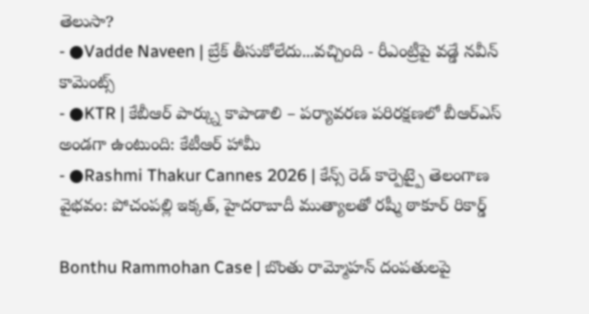తెలుసా?
- ●Vadde Naveen | బ్రేక్ తీసుకోలేదు...వచ్చింది - రీఎంట్రీపై వడ్డే నవీన్ కామెంట్స్
- ●KTR | కేబీఆర్ పార్క్ను కాపాడాలి – పర్యావరణ పరిరక్షణలో బీఆర్ఎస్ అండగా ఉంటుంది: కేటీఆర్ హామీ
- ●Rashmi Thakur Cannes 2026 | కేన్స్ రెడ్ కార్పెట్పై తెలంగాణ వైభవం: పోచంపల్లి ఇక్కత్, హైదరాబాదీ ముత్యాలతో రష్మీ ఠాకూర్ రికార్డ్

Bonthu Rammohan Case | బొంతు రామ్మోహన్ దంపతులపై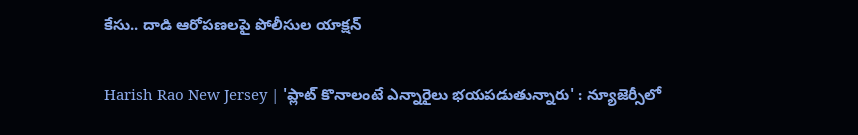కేసు.. దాడి ఆరోపణలపై పోలీసుల యాక్షన్

Harish Rao New Jersey | 'ప్లాట్ కొనాలంటే ఎన్నారైలు భయపడుతున్నారు' : న్యూజెర్సీలో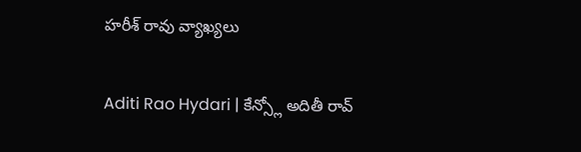హరీశ్ రావు వ్యాఖ్యలు

Aditi Rao Hydari | కేన్స్లో అదితీ రావ్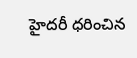హైదరీ ధరించిన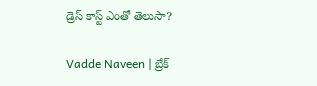డ్రెస్ కాస్ట్ ఎంతో తెలుసా?

Vadde Naveen | బ్రేక్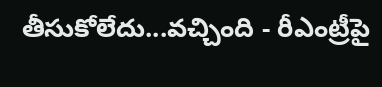తీసుకోలేదు...వచ్చింది - రీఎంట్రీపై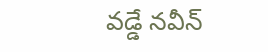వడ్డే నవీన్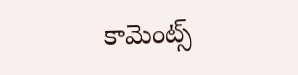కామెంట్స్